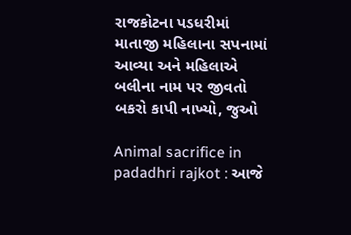રાજકોટના પડધરીમાં માતાજી મહિલાના સપનામાં આવ્યા અને મહિલાએ બલીના નામ પર જીવતો બકરો કાપી નાખ્યો, જુઓ

Animal sacrifice in padadhri rajkot : આજે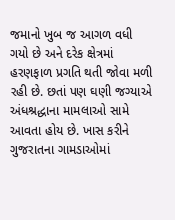જમાનો ખુબ જ આગળ વધી ગયો છે અને દરેક ક્ષેત્રમાં હરણફાળ પ્રગતિ થતી જોવા મળી રહી છે. છતાં પણ ઘણી જગ્યાએ અંધશ્રદ્ધાના મામલાઓ સામે આવતા હોય છે. ખાસ કરીને ગુજરાતના ગામડાઓમાં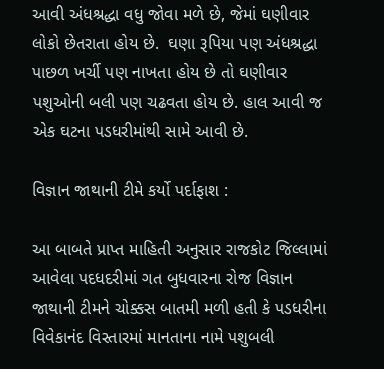આવી અંધશ્રદ્ધા વધુ જોવા મળે છે, જેમાં ઘણીવાર લોકો છેતરાતા હોય છે.  ઘણા રૂપિયા પણ અંધશ્રદ્ધા પાછળ ખર્ચી પણ નાખતા હોય છે તો ઘણીવાર પશુઓની બલી પણ ચઢવતા હોય છે. હાલ આવી જ એક ઘટના પડધરીમાંથી સામે આવી છે.

વિજ્ઞાન જાથાની ટીમે કર્યો પર્દાફાશ :

આ બાબતે પ્રાપ્ત માહિતી અનુસાર રાજકોટ જિલ્લામાં આવેલા પદધદરીમાં ગત બુધવારના રોજ વિજ્ઞાન જાથાની ટીમને ચોક્કસ બાતમી મળી હતી કે પડધરીના વિવેકાનંદ વિસ્તારમાં માનતાના નામે પશુબલી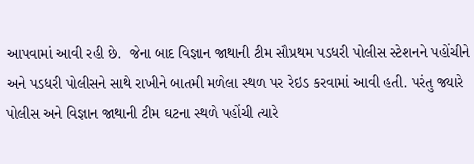આપવામાં આવી રહી છે.  જેના બાદ વિજ્ઞાન જાથાની ટીમ સૌપ્રથમ પડધરી પોલીસ સ્ટેશનને પહોંચીને અને પડધરી પોલીસને સાથે રાખીને બાતમી મળેલા સ્થળ પર રેઇડ કરવામાં આવી હતી. પરંતુ જ્યારે પોલીસ અને વિજ્ઞાન જાથાની ટીમ ઘટના સ્થળે પહોંચી ત્યારે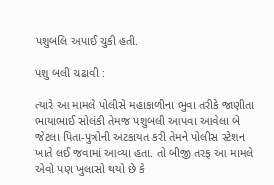પશુબલિ અપાઈ ચુકી હતી.

પશુ બલી ચઢાવી :

ત્યારે આ મામલે પોલીસે મહાકાળીના ભુવા તરીકે જાણીતા ભાયાભાઈ સોલંકી તેમજ પશુબલી આપવા આવેલા બે જેટલા પિતા-પુત્રોની અટકાયત કરી તેમને પોલીસ સ્ટેશન ખાતે લઈ જવામાં આવ્યા હતા. તો બીજી તરફ આ મામલે એવો પણ ખુલાસો થયો છે કે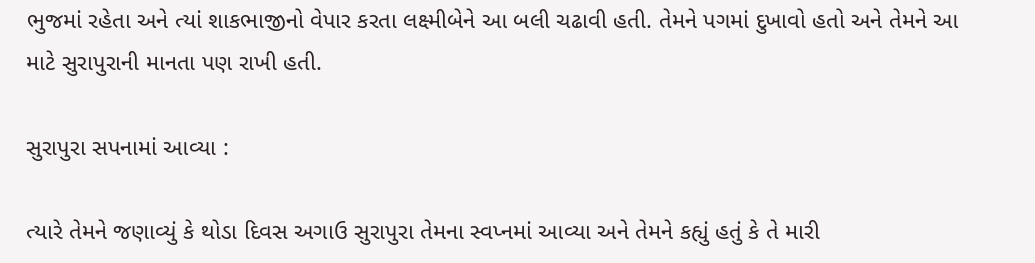ભુજમાં રહેતા અને ત્યાં શાકભાજીનો વેપાર કરતા લક્ષ્મીબેને આ બલી ચઢાવી હતી. તેમને પગમાં દુખાવો હતો અને તેમને આ માટે સુરાપુરાની માનતા પણ રાખી હતી.

સુરાપુરા સપનામાં આવ્યા :

ત્યારે તેમને જણાવ્યું કે થોડા દિવસ અગાઉ સુરાપુરા તેમના સ્વપ્નમાં આવ્યા અને તેમને કહ્યું હતું કે તે મારી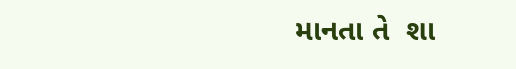માનતા તે  શા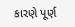કારણે પૂર્ણ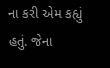ના કરી એમ કહ્યું હતું. જેના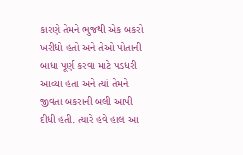કારણે તેમને ભુજથી એક બકરો ખરીદ્યો હતો અને તેઓ પોતાની બાધા પૂર્ણ કરવા માટે પડધરી આવ્યા હતા અને ત્યાં તેમને જીવતા બકરાની બલી આપી દીધી હતી. ત્યારે હવે હાલ આ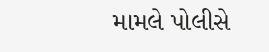મામલે પોલીસે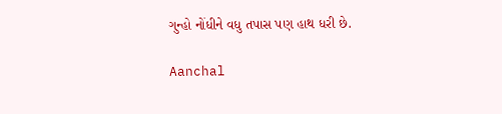ગુન્હો નોંધીને વધુ તપાસ પણ હાથ ધરી છે.

Aanchal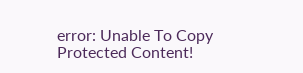error: Unable To Copy Protected Content!